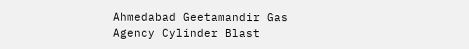Ahmedabad Geetamandir Gas Agency Cylinder Blast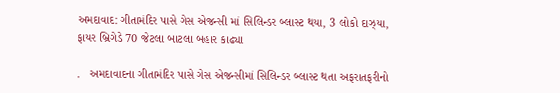અમદાવાદ: ગીતામંદિર પાસે ગેસ એજન્સી માં સિલિન્ડર બ્લાસ્ટ થયા, 3 લોકો દાઝ્યા, ફાયર બ્રિગેડે 70 જેટલા બાટલા બહાર કાઢ્યા

.   અમદાવાદના ગીતામંદિર પાસે ગેસ એજન્સીમાં સિલિન્ડર બ્લાસ્ટ થતા અફરાતફરીનો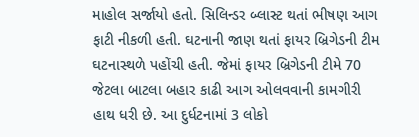માહોલ સર્જાયો હતો. સિલિન્ડર બ્લાસ્ટ થતાં ભીષણ આગ ફાટી નીકળી હતી. ઘટનાની જાણ થતાં ફાયર બ્રિગેડની ટીમ ઘટનાસ્થળે પહોંચી હતી. જેમાં ફાયર બ્રિગેડની ટીમે 70 જેટલા બાટલા બહાર કાઢી આગ ઓલવવાની કામગીરી હાથ ધરી છે. આ દુર્ધટનામાં 3 લોકો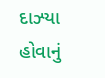દાઝ્યા હોવાનું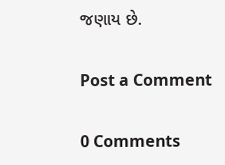જણાય છે.

Post a Comment

0 Comments